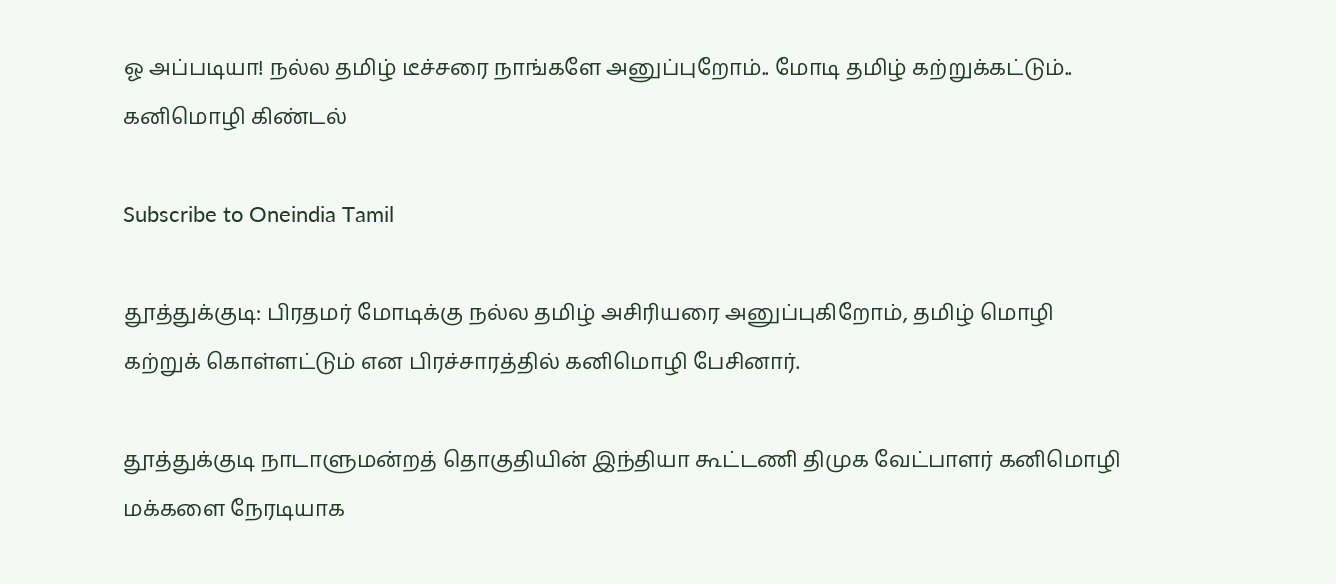ஓ அப்படியா! நல்ல தமிழ் டீச்சரை நாங்களே அனுப்புறோம்.. மோடி தமிழ் கற்றுக்கட்டும்.. கனிமொழி கிண்டல்

Subscribe to Oneindia Tamil

தூத்துக்குடி: பிரதமர் மோடிக்கு நல்ல தமிழ் அசிரியரை அனுப்புகிறோம், தமிழ் மொழி கற்றுக் கொள்ளட்டும் என பிரச்சாரத்தில் கனிமொழி பேசினார்.

தூத்துக்குடி நாடாளுமன்றத் தொகுதியின் இந்தியா கூட்டணி திமுக வேட்பாளர் கனிமொழி மக்களை நேரடியாக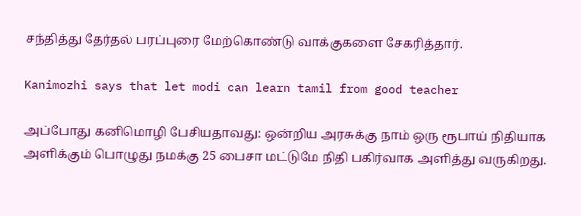சந்தித்து தேர்தல் பரப்புரை மேற்கொண்டு வாக்குகளை சேகரித்தார்.

Kanimozhi says that let modi can learn tamil from good teacher

அப்போது கனிமொழி பேசியதாவது: ஒன்றிய அரசுக்கு நாம் ஒரு ரூபாய் நிதியாக அளிக்கும் பொழுது நமக்கு 25 பைசா மட்டுமே நிதி பகிர்வாக அளித்து வருகிறது.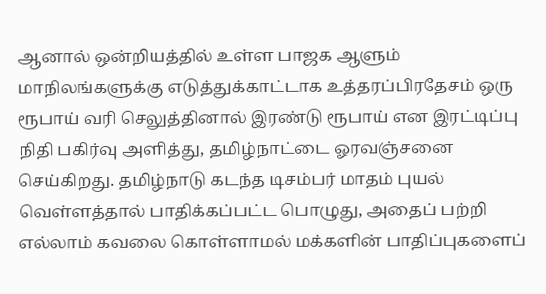ஆனால் ஒன்றியத்தில் உள்ள பாஜக ஆளும் மாநிலங்களுக்கு எடுத்துக்காட்டாக உத்தரப்பிரதேசம் ஒரு ரூபாய் வரி செலுத்தினால் இரண்டு ரூபாய் என இரட்டிப்பு நிதி பகிர்வு அளித்து, தமிழ்நாட்டை ஓரவஞ்சனை செய்கிறது. தமிழ்நாடு கடந்த டிசம்பர் மாதம் புயல் வெள்ளத்தால் பாதிக்கப்பட்ட பொழுது, அதைப் பற்றி எல்லாம் கவலை கொள்ளாமல் மக்களின் பாதிப்புகளைப்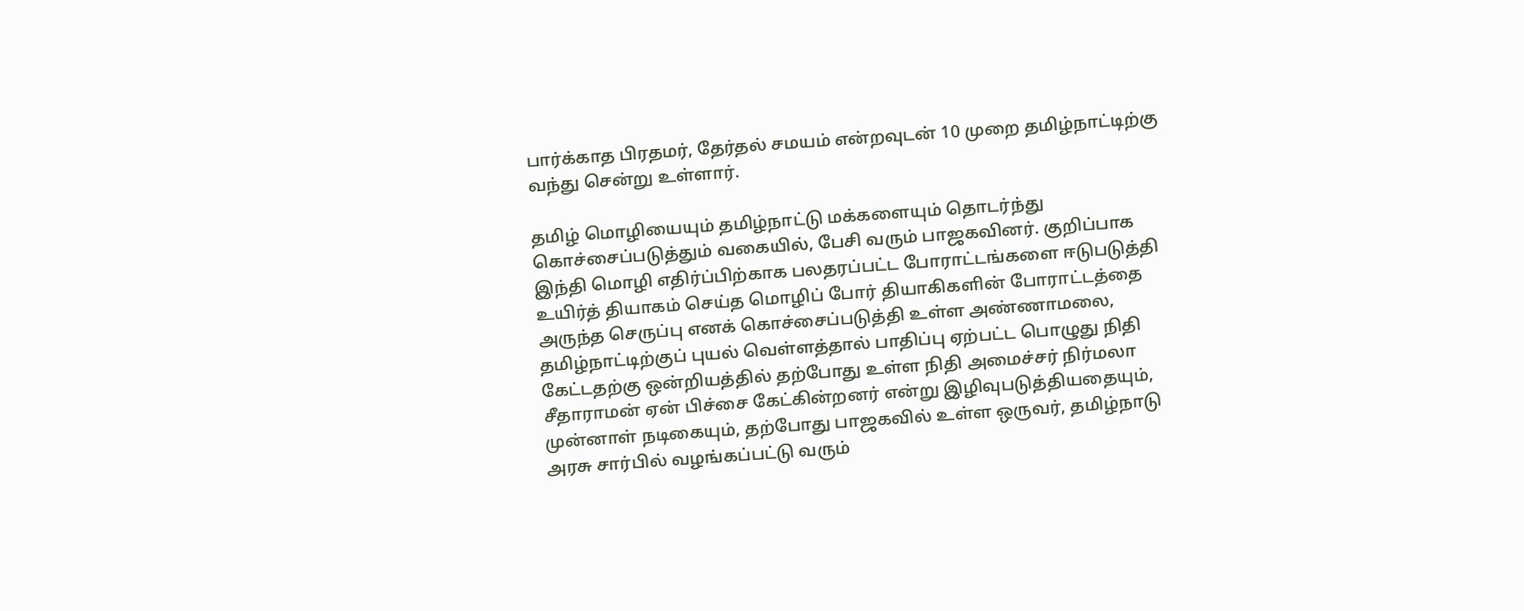பார்க்காத பிரதமர், தேர்தல் சமயம் என்றவுடன் 10 முறை தமிழ்நாட்டிற்கு வந்து சென்று உள்ளார்.

தமிழ் மொழியையும் தமிழ்நாட்டு மக்களையும் தொடர்ந்து கொச்சைப்படுத்தும் வகையில், பேசி வரும் பாஜகவினர். குறிப்பாக இந்தி மொழி எதிர்ப்பிற்காக பலதரப்பட்ட போராட்டங்களை ஈடுபடுத்தி உயிர்த் தியாகம் செய்த மொழிப் போர் தியாகிகளின் போராட்டத்தை அருந்த செருப்பு எனக் கொச்சைப்படுத்தி உள்ள அண்ணாமலை, தமிழ்நாட்டிற்குப் புயல் வெள்ளத்தால் பாதிப்பு ஏற்பட்ட பொழுது நிதி கேட்டதற்கு ஒன்றியத்தில் தற்போது உள்ள நிதி அமைச்சர் நிர்மலா சீதாராமன் ஏன் பிச்சை கேட்கின்றனர் என்று இழிவுபடுத்தியதையும், முன்னாள் நடிகையும், தற்போது பாஜகவில் உள்ள ஒருவர், தமிழ்நாடு அரசு சார்பில் வழங்கப்பட்டு வரும்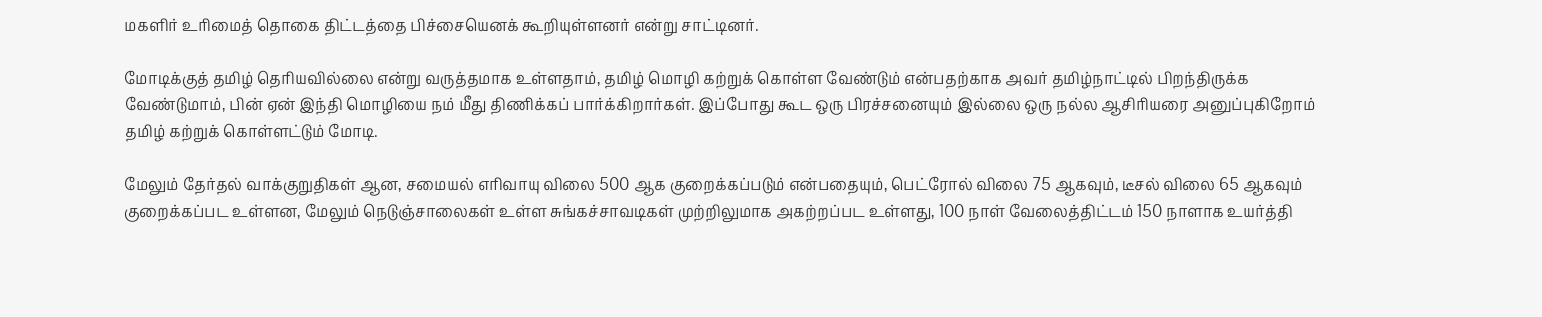மகளிர் உரிமைத் தொகை திட்டத்தை பிச்சையெனக் கூறியுள்ளனர் என்று சாட்டினர்.

மோடிக்குத் தமிழ் தெரியவில்லை என்று வருத்தமாக உள்ளதாம், தமிழ் மொழி கற்றுக் கொள்ள வேண்டும் என்பதற்காக அவர் தமிழ்நாட்டில் பிறந்திருக்க வேண்டுமாம், பின் ஏன் இந்தி மொழியை நம் மீது திணிக்கப் பார்க்கிறார்கள். இப்போது கூட ஒரு பிரச்சனையும் இல்லை ஒரு நல்ல ஆசிரியரை அனுப்புகிறோம் தமிழ் கற்றுக் கொள்ளட்டும் மோடி.

மேலும் தேர்தல் வாக்குறுதிகள் ஆன, சமையல் எரிவாயு விலை 500 ஆக குறைக்கப்படும் என்பதையும், பெட்ரோல் விலை 75 ஆகவும், டீசல் விலை 65 ஆகவும் குறைக்கப்பட உள்ளன, மேலும் நெடுஞ்சாலைகள் உள்ள சுங்கச்சாவடிகள் முற்றிலுமாக அகற்றப்பட உள்ளது, 100 நாள் வேலைத்திட்டம் 150 நாளாக உயர்த்தி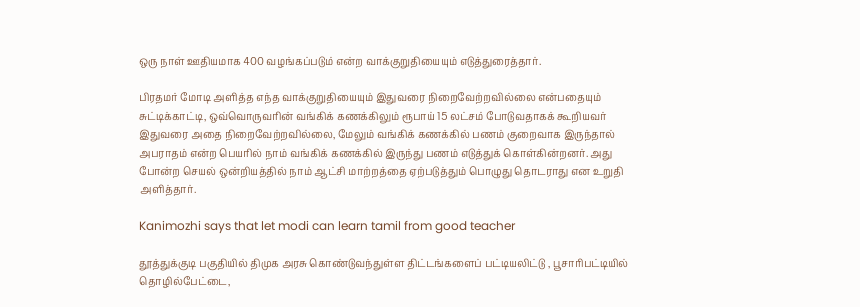ஒரு நாள் ஊதியமாக 400 வழங்கப்படும் என்ற வாக்குறுதியையும் எடுத்துரைத்தார்.

பிரதமர் மோடி அளித்த எந்த வாக்குறுதியையும் இதுவரை நிறைவேற்றவில்லை என்பதையும் சுட்டிக்காட்டி, ஒவ்வொருவரின் வங்கிக் கணக்கிலும் ரூபாய் 15 லட்சம் போடுவதாகக் கூறியவர் இதுவரை அதை நிறைவேற்றவில்லை, மேலும் வங்கிக் கணக்கில் பணம் குறைவாக இருந்தால் அபராதம் என்ற பெயரில் நாம் வங்கிக் கணக்கில் இருந்து பணம் எடுத்துக் கொள்கின்றனர். அது போன்ற செயல் ஒன்றியத்தில் நாம் ஆட்சி மாற்றத்தை ஏற்படுத்தும் பொழுது தொடராது என உறுதி அளித்தார்.

Kanimozhi says that let modi can learn tamil from good teacher

தூத்துக்குடி பகுதியில் திமுக அரசு கொண்டுவந்துள்ள திட்டங்களைப் பட்டியலிட்டு , பூசாரிபட்டியில் தொழில்பேட்டை,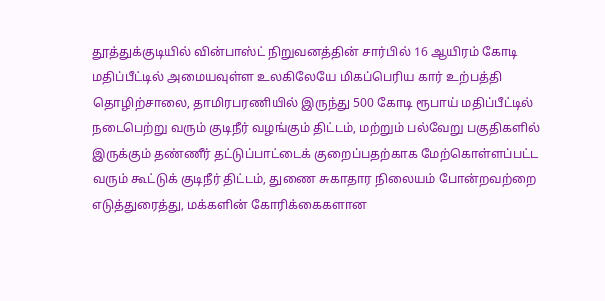தூத்துக்குடியில் வின்பாஸ்ட் நிறுவனத்தின் சார்பில் 16 ஆயிரம் கோடி மதிப்பீட்டில் அமையவுள்ள உலகிலேயே மிகப்பெரிய கார் உற்பத்தி தொழிற்சாலை, தாமிரபரணியில் இருந்து 500 கோடி ரூபாய் மதிப்பீட்டில் நடைபெற்று வரும் குடிநீர் வழங்கும் திட்டம், மற்றும் பல்வேறு பகுதிகளில் இருக்கும் தண்ணீர் தட்டுப்பாட்டைக் குறைப்பதற்காக மேற்கொள்ளப்பட்ட வரும் கூட்டுக் குடிநீர் திட்டம், துணை சுகாதார நிலையம் போன்றவற்றை எடுத்துரைத்து, மக்களின் கோரிக்கைகளான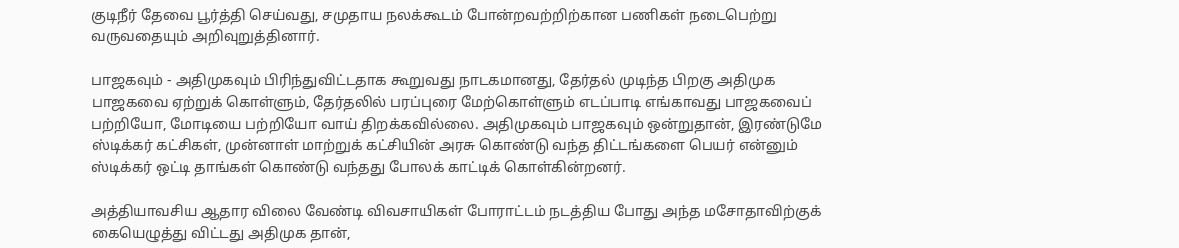குடிநீர் தேவை பூர்த்தி செய்வது, சமுதாய நலக்கூடம் போன்றவற்றிற்கான பணிகள் நடைபெற்று வருவதையும் அறிவுறுத்தினார்.

பாஜகவும் - அதிமுகவும் பிரிந்துவிட்டதாக கூறுவது நாடகமானது, தேர்தல் முடிந்த பிறகு அதிமுக பாஜகவை ஏற்றுக் கொள்ளும், தேர்தலில் பரப்புரை மேற்கொள்ளும் எடப்பாடி எங்காவது பாஜகவைப் பற்றியோ, மோடியை பற்றியோ வாய் திறக்கவில்லை. அதிமுகவும் பாஜகவும் ஒன்றுதான், இரண்டுமே ஸ்டிக்கர் கட்சிகள், முன்னாள் மாற்றுக் கட்சியின் அரசு கொண்டு வந்த திட்டங்களை பெயர் என்னும் ஸ்டிக்கர் ஒட்டி தாங்கள் கொண்டு வந்தது போலக் காட்டிக் கொள்கின்றனர்.

அத்தியாவசிய ஆதார விலை வேண்டி விவசாயிகள் போராட்டம் நடத்திய போது அந்த மசோதாவிற்குக் கையெழுத்து விட்டது அதிமுக தான்,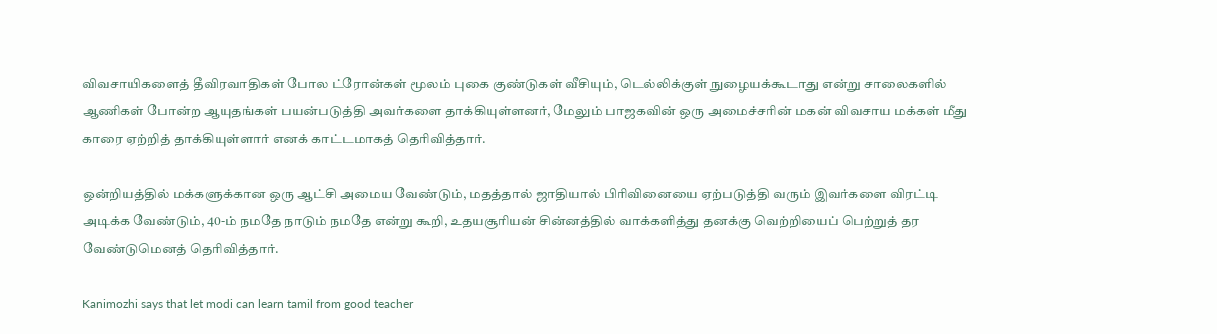விவசாயிகளைத் தீவிரவாதிகள் போல ட்ரோன்கள் மூலம் புகை குண்டுகள் வீசியும், டெல்லிக்குள் நுழையக்கூடாது என்று சாலைகளில் ஆணிகள் போன்ற ஆயுதங்கள் பயன்படுத்தி அவர்களை தாக்கியுள்ளனர், மேலும் பாஜகவின் ஒரு அமைச்சரின் மகன் விவசாய மக்கள் மீது காரை ஏற்றித் தாக்கியுள்ளார் எனக் காட்டமாகத் தெரிவித்தார்.

ஒன்றியத்தில் மக்களுக்கான ஒரு ஆட்சி அமைய வேண்டும், மதத்தால் ஜாதியால் பிரிவினையை ஏற்படுத்தி வரும் இவர்களை விரட்டி அடிக்க வேண்டும், 40-ம் நமதே நாடும் நமதே என்று கூறி, உதயசூரியன் சின்னத்தில் வாக்களித்து தனக்கு வெற்றியைப் பெற்றுத் தர வேண்டுமெனத் தெரிவித்தார்.

Kanimozhi says that let modi can learn tamil from good teacher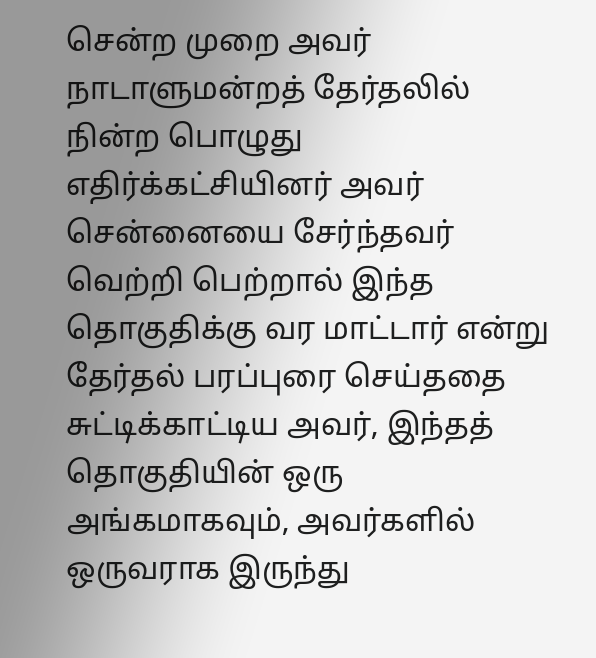சென்ற முறை அவர் நாடாளுமன்றத் தேர்தலில் நின்ற பொழுது எதிர்க்கட்சியினர் அவர் சென்னையை சேர்ந்தவர் வெற்றி பெற்றால் இந்த தொகுதிக்கு வர மாட்டார் என்று தேர்தல் பரப்புரை செய்ததை சுட்டிக்காட்டிய அவர், இந்தத் தொகுதியின் ஒரு அங்கமாகவும், அவர்களில் ஒருவராக இருந்து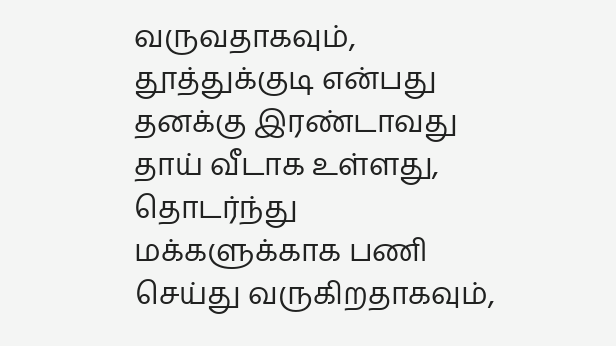வருவதாகவும், தூத்துக்குடி என்பது தனக்கு இரண்டாவது தாய் வீடாக உள்ளது, தொடர்ந்து மக்களுக்காக பணி செய்து வருகிறதாகவும்,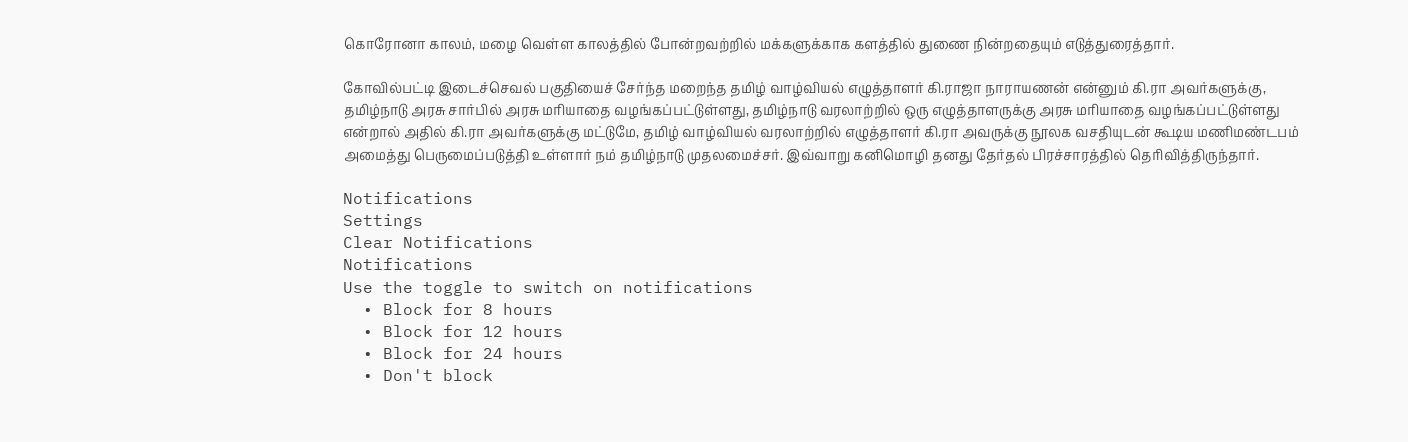கொரோனா காலம், மழை வெள்ள காலத்தில் போன்றவற்றில் மக்களுக்காக களத்தில் துணை நின்றதையும் எடுத்துரைத்தார்.

கோவில்பட்டி இடைச்செவல் பகுதியைச் சேர்ந்த மறைந்த தமிழ் வாழ்வியல் எழுத்தாளர் கி.ராஜா நாராயணன் என்னும் கி.ரா அவர்களுக்கு, தமிழ்நாடு அரசு சார்பில் அரசு மரியாதை வழங்கப்பட்டுள்ளது, தமிழ்நாடு வரலாற்றில் ஒரு எழுத்தாளருக்கு அரசு மரியாதை வழங்கப்பட்டுள்ளது என்றால் அதில் கி.ரா அவர்களுக்கு மட்டுமே, தமிழ் வாழ்வியல் வரலாற்றில் எழுத்தாளர் கி.ரா அவருக்கு நூலக வசதியுடன் கூடிய மணிமண்டபம் அமைத்து பெருமைப்படுத்தி உள்ளார் நம் தமிழ்நாடு முதலமைச்சர். இவ்வாறு கனிமொழி தனது தேர்தல் பிரச்சாரத்தில் தெரிவித்திருந்தார்.

Notifications
Settings
Clear Notifications
Notifications
Use the toggle to switch on notifications
  • Block for 8 hours
  • Block for 12 hours
  • Block for 24 hours
  • Don't block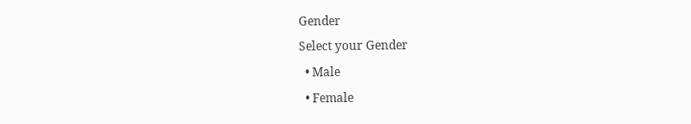Gender
Select your Gender
  • Male
  • Female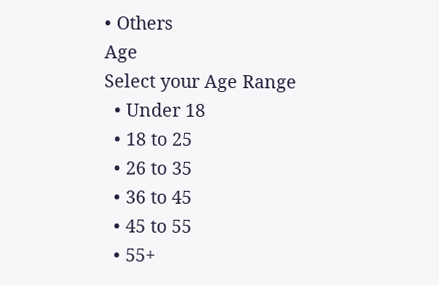• Others
Age
Select your Age Range
  • Under 18
  • 18 to 25
  • 26 to 35
  • 36 to 45
  • 45 to 55
  • 55+